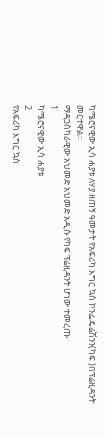ካሜሮናዊው ኢሳ ሐያቱ ለሃያ ዘጠኝ ዓመታት የአፍሪካ እግር ኳስ ኮንፌዴሬሽንን(ካፍ )በፕሬዚዳንት መርተዋል፡፡
ማዳጋስካራዊው አህመድ አህመድ አዲሱ የካፍ ፕሬዚዳንት ሆነው ተመረጡ
1
ካሜሮናዊው ኢሳ ሐያቱ
2
የአፍሪካ እግር ኳስ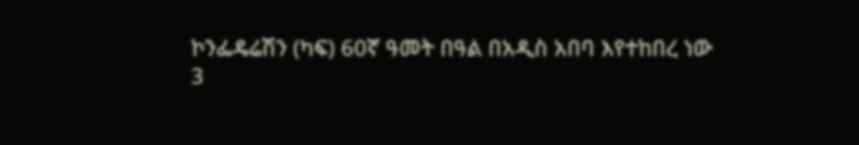ኮንፌዴሬሽን (ካፍ) 60ኛ ዓመት በዓል በአዲስ አበባ እየተከበረ ነው
3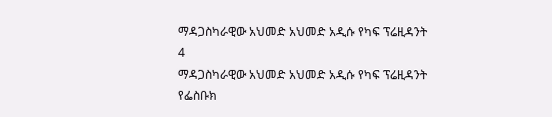ማዳጋስካራዊው አህመድ አህመድ አዲሱ የካፍ ፕሬዚዳንት
4
ማዳጋስካራዊው አህመድ አህመድ አዲሱ የካፍ ፕሬዚዳንት
የፌስቡክ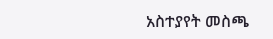አስተያየት መስጫ